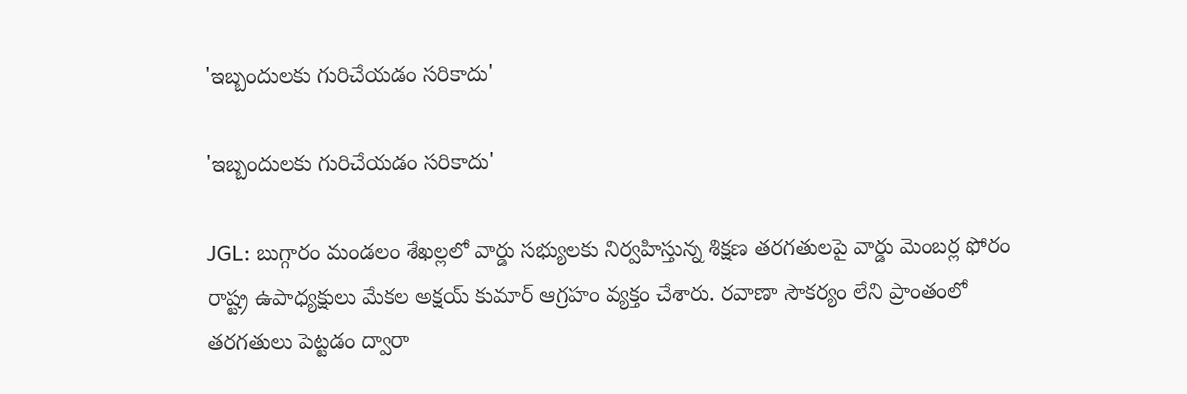'ఇబ్బందులకు గురిచేయడం సరికాదు'

'ఇబ్బందులకు గురిచేయడం సరికాదు'

JGL: బుగ్గారం మండలం శేఖల్లలో వార్డు సభ్యులకు నిర్వహిస్తున్న శిక్షణ తరగతులపై వార్డు మెంబర్ల ఫోరం రాష్ట్ర ఉపాధ్యక్షులు మేకల అక్షయ్ కుమార్ ఆగ్రహం వ్యక్తం చేశారు. రవాణా సౌకర్యం లేని ప్రాంతంలో తరగతులు పెట్టడం ద్వారా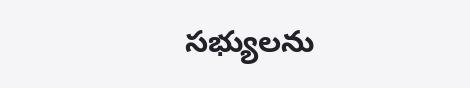సభ్యులను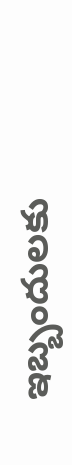ఇబ్బందులకు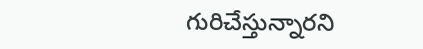గురిచేస్తున్నారని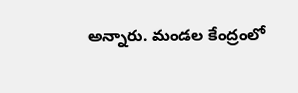అన్నారు. మండల కేంద్రంలో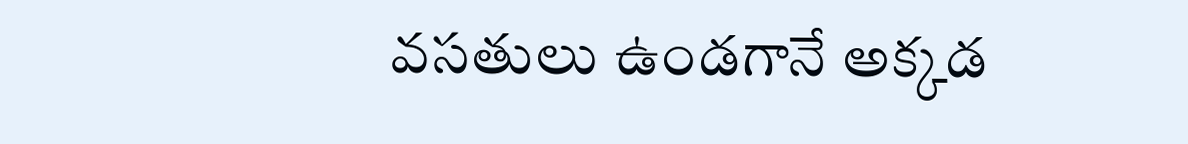వసతులు ఉండగానే అక్కడ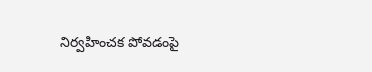నిర్వహించక పోవడంపై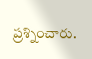ప్రశ్నించారు.